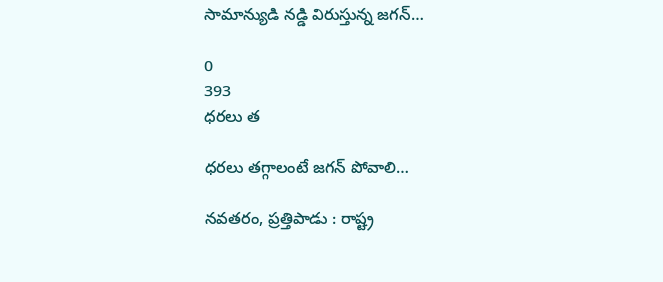సామాన్యుడి నడ్డి విరుస్తున్న జగన్…

0
393
ధరలు త

ధరలు తగ్గాలంటే జగన్ పోవాలి…

నవతరం, ప్రత్తిపాడు : రాష్ట్ర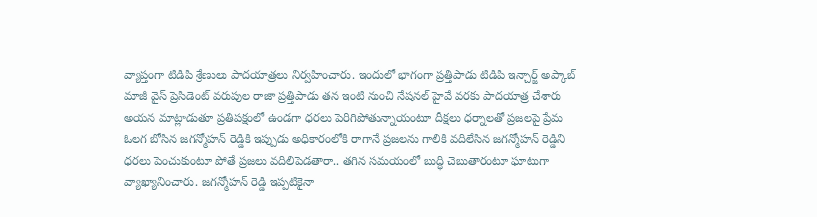వ్యాప్తంగా టిడిపి శ్రేణులు పాదయాత్రలు నిర్వహించారు. ఇందులో భాగంగా ప్రత్తిపాడు టిడిపి ఇన్చార్జ్ అప్కాబ్ మాజీ వైస్ ప్రెసిడెంట్ వరుపుల రాజా ప్రత్తిపాడు తన ఇంటి నుంచి నేషనల్ హైవే వరకు పాదయాత్ర చేశారు అయన మాట్లాడుతూ ప్రతిపక్షంలో ఉండగా ధరలు పెరిగిపోతున్నాయంటూ దీక్షలు ధర్నాలతో ప్రజలపై ప్రేమ ఓలగ బోసిన జగన్మోహన్ రెడ్డికి ఇప్పుడు అధికారంలోకి రాగానే ప్రజలను గాలికి వదిలేసిన జగన్మోహన్ రెడ్డిని ధరలు పెంచుకుంటూ పోతే ప్రజలు వదిలిపెడతారా.. తగిన సమయంలో బుద్ధి చెబుతారంటూ ఘాటుగా వ్యాఖ్యానించారు. జగన్మోహన్ రెడ్డి ఇప్పటికైనా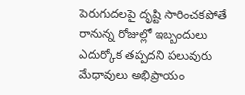పెరుగుదలపై దృష్టి సారించకపోతే రానున్న రోజుల్లో ఇబ్బందులు ఎదుర్కోక తప్పదని పలువురు మేధావులు అభిప్రాయం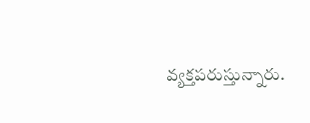వ్యక్తపరుస్తున్నారు.